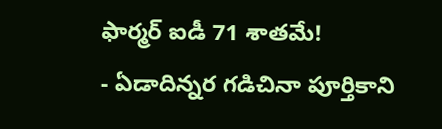ఫార్మర్ ఐడీ 71 శాతమే!
- ఏడాదిన్నర గడిచినా పూర్తికాని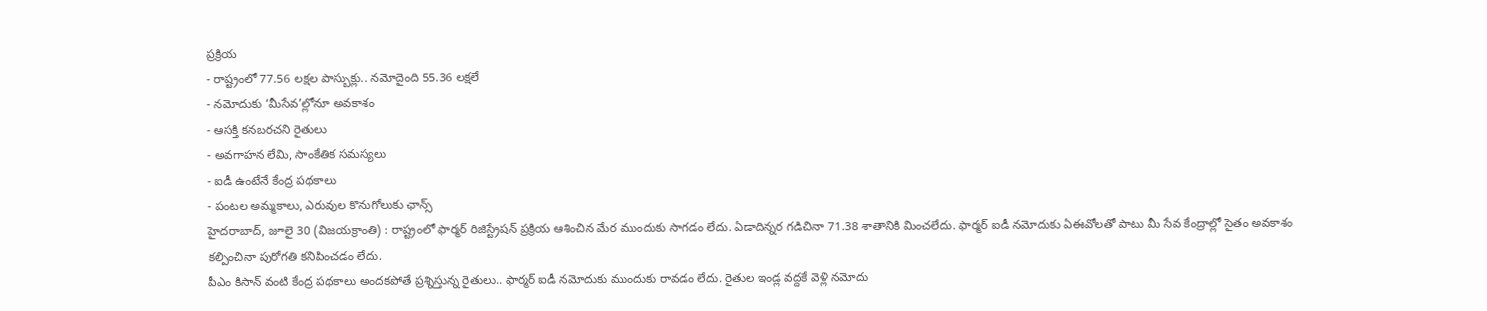ప్రక్రియ
- రాష్ట్రంలో 77.56 లక్షల పాస్బుక్లు.. నమోదైంది 55.36 లక్షలే
- నమోదుకు ‘మీసేవ’ల్లోనూ అవకాశం
- ఆసక్తి కనబరచని రైతులు
- అవగాహన లేమి, సాంకేతిక సమస్యలు
- ఐడీ ఉంటేనే కేంద్ర పథకాలు
- పంటల అమ్మకాలు, ఎరువుల కొనుగోలుకు ఛాన్స్
హైదరాబాద్, జూలై 30 (విజయక్రాంతి) : రాష్ట్రంలో ఫార్మర్ రిజిస్ట్రేషన్ ప్రక్రియ ఆశించిన మేర ముందుకు సాగడం లేదు. ఏడాదిన్నర గడిచినా 71.38 శాతానికి మించలేదు. ఫార్మర్ ఐడీ నమోదుకు ఏఈవోలతో పాటు మీ సేవ కేంద్రాల్లో సైతం అవకాశం కల్పించినా పురోగతి కనిపించడం లేదు.
పీఎం కిసాన్ వంటి కేంద్ర పథకాలు అందకపోతే ప్రశ్నిస్తున్న రైతులు.. ఫార్మర్ ఐడీ నమోదుకు ముందుకు రావడం లేదు. రైతుల ఇండ్ల వద్దకే వెళ్లి నమోదు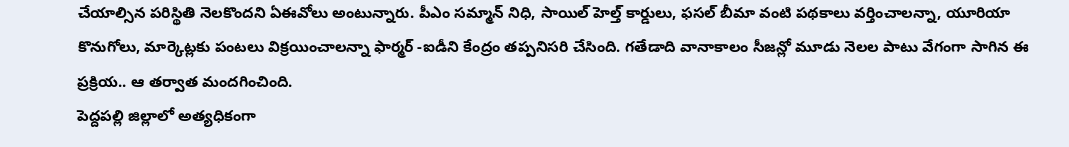చేయాల్సిన పరిస్థితి నెలకొందని ఏఈవోలు అంటున్నారు. పీఎం సమ్మాన్ నిధి, సాయిల్ హెల్త్ కార్డులు, ఫసల్ బీమా వంటి పథకాలు వర్తించాలన్నా, యూరియా కొనుగోలు, మార్కెట్లకు పంటలు విక్రయించాలన్నా ఫార్మర్ -ఐడీని కేంద్రం తప్పనిసరి చేసింది. గతేడాది వానాకాలం సీజన్లో మూడు నెలల పాటు వేగంగా సాగిన ఈ ప్రక్రియ.. ఆ తర్వాత మందగించింది.
పెద్దపల్లి జిల్లాలో అత్యధికంగా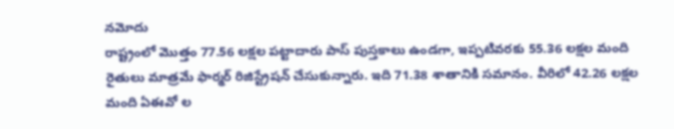నమోదు
రాష్ట్రంలో మొత్తం 77.56 లక్షల పట్టాదారు పాస్ పుస్తకాలు ఉండగా, ఇప్పటివరకు 55.36 లక్షల మంది రైతులు మాత్రమే ఫార్మర్ రిజిస్ట్రేషన్ చేసుకున్నారు. ఇది 71.38 శాతానికి సమానం. వీరిలో 42.26 లక్షల మంది ఏఈవో ల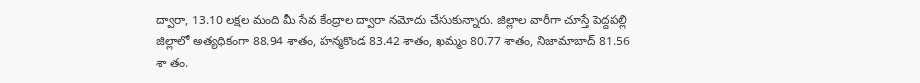ద్వారా, 13.10 లక్షల మంది మీ సేవ కేంద్రాల ద్వారా నమోదు చేసుకున్నారు. జిల్లాల వారీగా చూస్తే పెద్దపల్లి జిల్లాలో అత్యధికంగా 88.94 శాతం, హన్మకొండ 83.42 శాతం, ఖమ్మం 80.77 శాతం, నిజామాబాద్ 81.56 శా తం.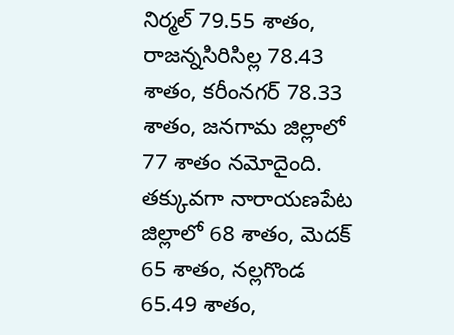నిర్మల్ 79.55 శాతం, రాజన్నసిరిసిల్ల 78.43 శాతం, కరీంనగర్ 78.33 శాతం, జనగామ జిల్లాలో 77 శాతం నమోదైంది. తక్కువగా నారాయణపేట జిల్లాలో 68 శాతం, మెదక్ 65 శాతం, నల్లగొండ 65.49 శాతం,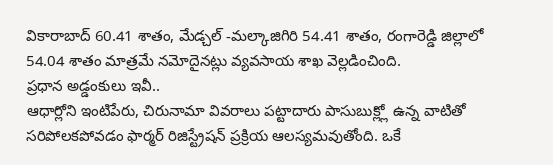వికారాబాద్ 60.41 శాతం, మేడ్చల్ -మల్కాజిగిరి 54.41 శాతం, రంగారెడ్డి జిల్లాలో 54.04 శాతం మాత్రమే నమోదైనట్లు వ్యవసాయ శాఖ వెల్లడించింది.
ప్రధాన అడ్డంకులు ఇవీ..
ఆధార్లోని ఇంటిపేరు, చిరునామా వివరాలు పట్టాదారు పాసుబుక్ల్లో ఉన్న వాటితో సరిపోలకపోవడం ఫార్మర్ రిజిస్ట్రేషన్ ప్రక్రియ ఆలస్యమవుతోంది. ఒకే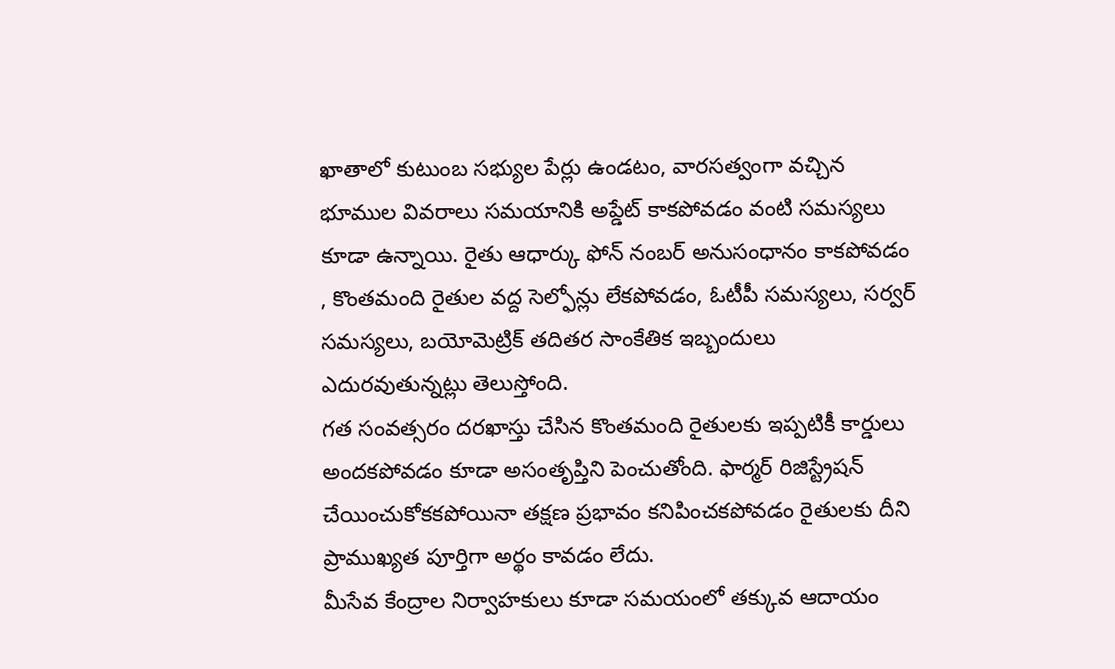ఖాతాలో కుటుంబ సభ్యుల పేర్లు ఉండటం, వారసత్వంగా వచ్చిన భూముల వివరాలు సమయానికి అప్డేట్ కాకపోవడం వంటి సమస్యలు కూడా ఉన్నాయి. రైతు ఆధార్కు ఫోన్ నంబర్ అనుసంధానం కాకపోవడం , కొంతమంది రైతుల వద్ద సెల్ఫోన్లు లేకపోవడం, ఓటీపీ సమస్యలు, సర్వర్ సమస్యలు, బయోమెట్రిక్ తదితర సాంకేతిక ఇబ్బందులు ఎదురవుతున్నట్లు తెలుస్తోంది.
గత సంవత్సరం దరఖాస్తు చేసిన కొంతమంది రైతులకు ఇప్పటికీ కార్డులు అందకపోవడం కూడా అసంతృప్తిని పెంచుతోంది. ఫార్మర్ రిజిస్ట్రేషన్ చేయించుకోకకపోయినా తక్షణ ప్రభావం కనిపించకపోవడం రైతులకు దీని ప్రాముఖ్యత పూర్తిగా అర్థం కావడం లేదు.
మీసేవ కేంద్రాల నిర్వాహకులు కూడా సమయంలో తక్కువ ఆదాయం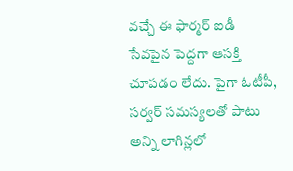వచ్చే ఈ ఫార్మర్ ఐడీ సేవపైన పెద్దగా ఆసక్తి చూపడం లేదు. పైగా ఓటీపీ, సర్వర్ సమస్యలతో పాటు అన్ని లాగిన్లలో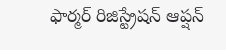ఫార్మర్ రిజిస్ట్రేషన్ ఆప్షన్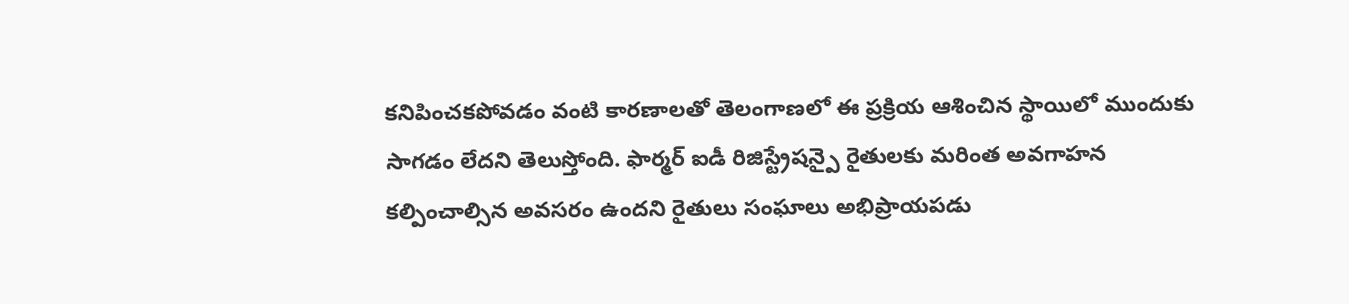కనిపించకపోవడం వంటి కారణాలతో తెలంగాణలో ఈ ప్రక్రియ ఆశించిన స్థాయిలో ముందుకు సాగడం లేదని తెలుస్తోంది. ఫార్మర్ ఐడీ రిజిస్ట్రేషన్పై రైతులకు మరింత అవగాహన కల్పించాల్సిన అవసరం ఉందని రైతులు సంఘాలు అభిప్రాయపడు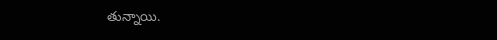తున్నాయి.